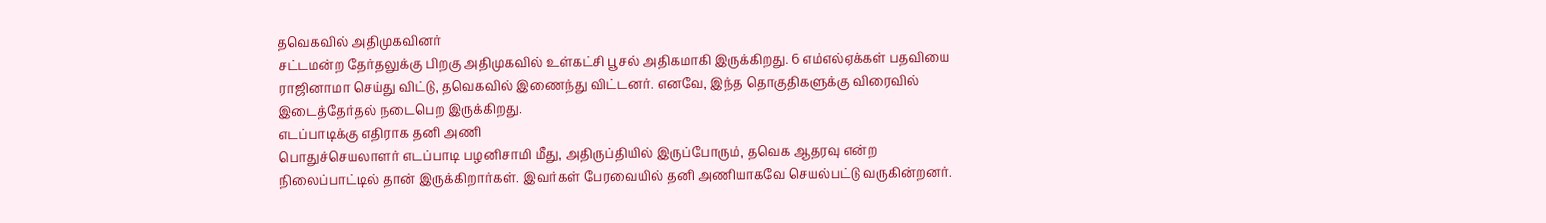தவெகவில் அதிமுகவினர்
சட்டமன்ற தேர்தலுக்கு பிறகு அதிமுகவில் உள்கட்சி பூசல் அதிகமாகி இருக்கிறது. 6 எம்எல்ஏக்கள் பதவியை ராஜினாமா செய்து விட்டு, தவெகவில் இணைந்து விட்டனர். எனவே, இந்த தொகுதிகளுக்கு விரைவில் இடைத்தேர்தல் நடைபெற இருக்கிறது.
எடப்பாடிக்கு எதிராக தனி அணி
பொதுச்செயலாளர் எடப்பாடி பழனிசாமி மீது, அதிருப்தியில் இருப்போரும், தவெக ஆதரவு என்ற நிலைப்பாட்டில் தான் இருக்கிறார்கள். இவர்கள் பேரவையில் தனி அணியாகவே செயல்பட்டு வருகின்றனர்.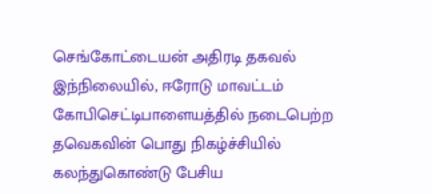செங்கோட்டையன் அதிரடி தகவல்
இந்நிலையில், ஈரோடு மாவட்டம் கோபிசெட்டிபாளையத்தில் நடைபெற்ற தவெகவின் பொது நிகழ்ச்சியில் கலந்துகொண்டு பேசிய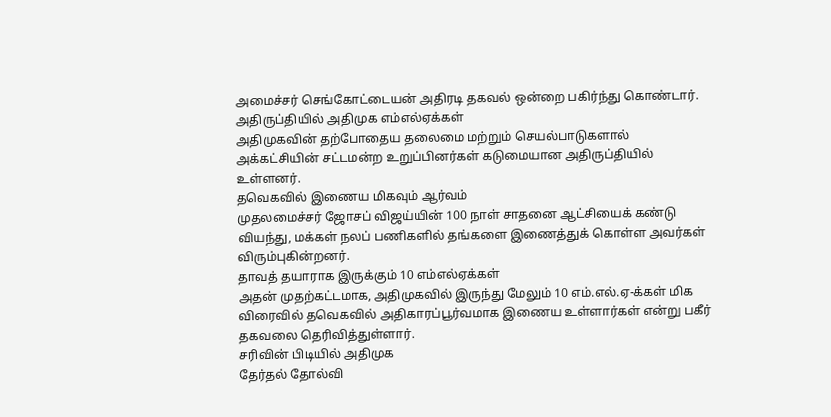அமைச்சர் செங்கோட்டையன் அதிரடி தகவல் ஒன்றை பகிர்ந்து கொண்டார்.
அதிருப்தியில் அதிமுக எம்எல்ஏக்கள்
அதிமுகவின் தற்போதைய தலைமை மற்றும் செயல்பாடுகளால் அக்கட்சியின் சட்டமன்ற உறுப்பினர்கள் கடுமையான அதிருப்தியில் உள்ளனர்.
தவெகவில் இணைய மிகவும் ஆர்வம்
முதலமைச்சர் ஜோசப் விஜய்யின் 100 நாள் சாதனை ஆட்சியைக் கண்டு வியந்து, மக்கள் நலப் பணிகளில் தங்களை இணைத்துக் கொள்ள அவர்கள் விரும்புகின்றனர்.
தாவத் தயாராக இருக்கும் 10 எம்எல்ஏக்கள்
அதன் முதற்கட்டமாக, அதிமுகவில் இருந்து மேலும் 10 எம்.எல்.ஏ-க்கள் மிக விரைவில் தவெகவில் அதிகாரப்பூர்வமாக இணைய உள்ளார்கள் என்று பகீர் தகவலை தெரிவித்துள்ளார்.
சரிவின் பிடியில் அதிமுக
தேர்தல் தோல்வி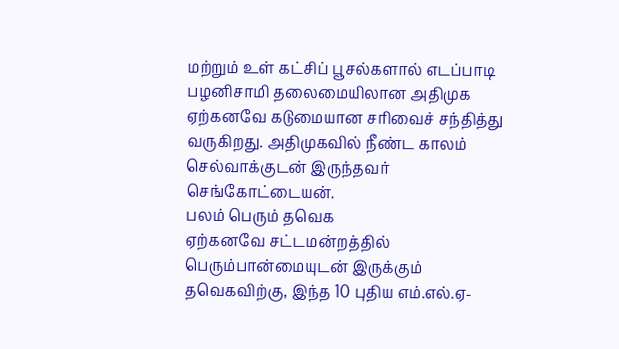மற்றும் உள் கட்சிப் பூசல்களால் எடப்பாடி பழனிசாமி தலைமையிலான அதிமுக ஏற்கனவே கடுமையான சரிவைச் சந்தித்து வருகிறது. அதிமுகவில் நீண்ட காலம் செல்வாக்குடன் இருந்தவர் செங்கோட்டையன்.
பலம் பெரும் தவெக
ஏற்கனவே சட்டமன்றத்தில் பெரும்பான்மையுடன் இருக்கும் தவெகவிற்கு, இந்த 10 புதிய எம்.எல்.ஏ-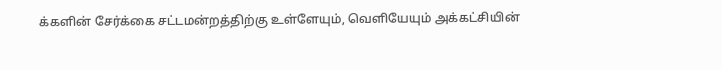க்களின் சேர்க்கை சட்டமன்றத்திற்கு உள்ளேயும், வெளியேயும் அக்கட்சியின்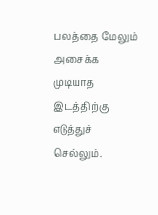பலத்தை மேலும் அசைக்க முடியாத இடத்திற்கு எடுத்துச் செல்லும்.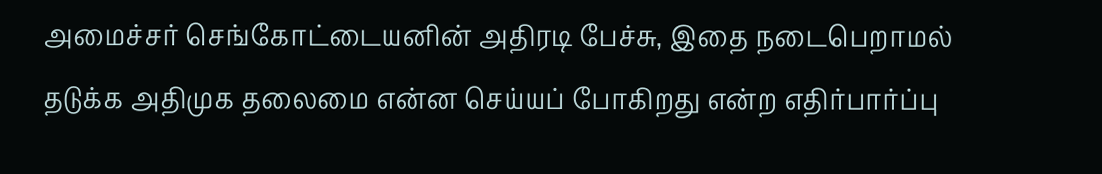அமைச்சர் செங்கோட்டையனின் அதிரடி பேச்சு, இதை நடைபெறாமல் தடுக்க அதிமுக தலைமை என்ன செய்யப் போகிறது என்ற எதிர்பார்ப்பு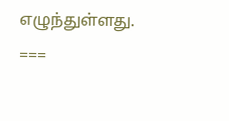எழுந்துள்ளது.
===